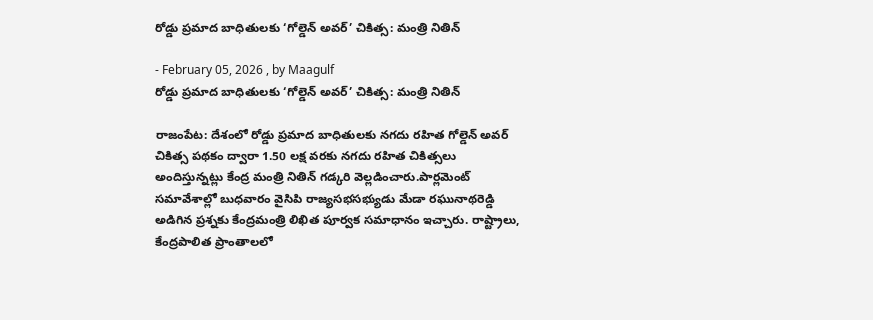రోడ్డు ప్రమాద బాధితులకు ‘గోల్డెన్ అవర్’ చికిత్స: మంత్రి నితిన్

- February 05, 2026 , by Maagulf
రోడ్డు ప్రమాద బాధితులకు ‘గోల్డెన్ అవర్’ చికిత్స: మంత్రి నితిన్

రాజంపేట: దేశంలో రోడ్డు ప్రమాద బాధితులకు నగదు రహిత గోల్డెన్ అవర్ చికిత్స పథకం ద్వారా 1.50 లక్ష వరకు నగదు రహిత చికిత్సలు అందిస్తున్నట్లు కేంద్ర మంత్రి నితిన్ గడ్కరి వెల్లడించారు.పార్లమెంట్ సమావేశాల్లో బుధవారం వైసిపి రాజ్యసభసభ్యుడు మేడా రఘునాథరెడ్డి అడిగిన ప్రశ్నకు కేంద్రమంత్రి లిఖిత పూర్వక సమాధానం ఇచ్చారు. రాష్ట్రాలు, కేంద్రపాలిత ప్రాంతాలలో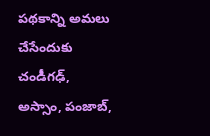పథకాన్ని అమలు చేసేందుకు చండీగఢ్, అస్సాం, పంజాబ్,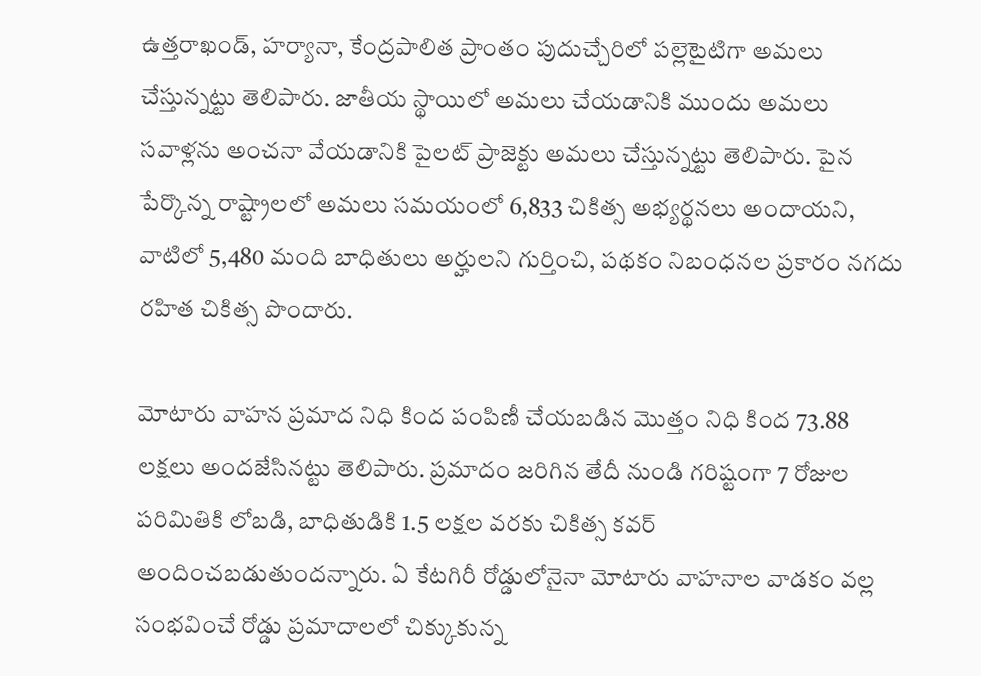ఉత్తరాఖండ్, హర్యానా, కేంద్రపాలిత ప్రాంతం పుదుచ్చేరిలో పల్లెటైటిగా అమలు చేస్తున్నట్టు తెలిపారు. జాతీయ స్థాయిలో అమలు చేయడానికి ముందు అమలు సవాళ్లను అంచనా వేయడానికి పైలట్ ప్రాజెక్టు అమలు చేస్తున్నట్టు తెలిపారు. పైన పేర్కొన్న రాష్ట్రాలలో అమలు సమయంలో 6,833 చికిత్స అభ్యర్థనలు అందాయని, వాటిలో 5,480 మంది బాధితులు అర్హులని గుర్తించి, పథకం నిబంధనల ప్రకారం నగదు రహిత చికిత్స పొందారు.

మోటారు వాహన ప్రమాద నిధి కింద పంపిణీ చేయబడిన మొత్తం నిధి కింద 73.88 లక్షలు అందజేసినట్టు తెలిపారు. ప్రమాదం జరిగిన తేదీ నుండి గరిష్టంగా 7 రోజుల పరిమితికి లోబడి, బాధితుడికి 1.5 లక్షల వరకు చికిత్స కవర్ అందించబడుతుందన్నారు. ఏ కేటగిరీ రోడ్డులోనైనా మోటారు వాహనాల వాడకం వల్ల సంభవించే రోడ్డు ప్రమాదాలలో చిక్కుకున్న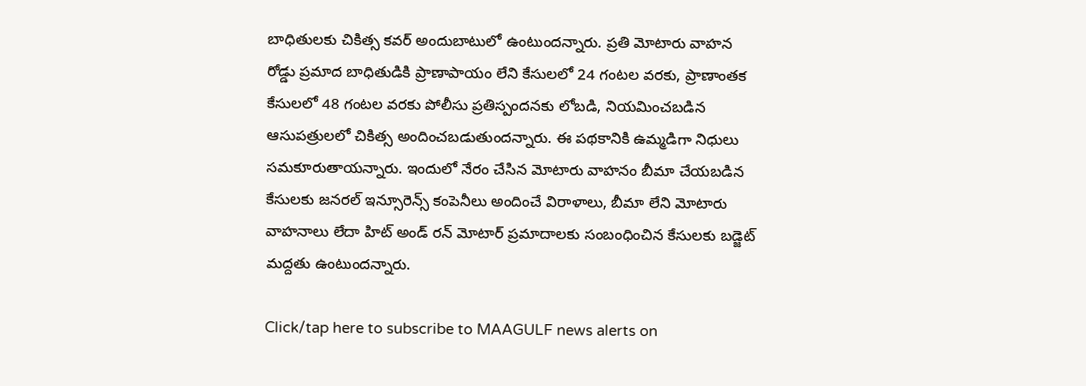బాధితులకు చికిత్స కవర్ అందుబాటులో ఉంటుందన్నారు. ప్రతి మోటారు వాహన రోడ్డు ప్రమాద బాధితుడికి ప్రాణాపాయం లేని కేసులలో 24 గంటల వరకు, ప్రాణాంతక కేసులలో 48 గంటల వరకు పోలీసు ప్రతిస్పందనకు లోబడి, నియమించబడిన ఆసుపత్రులలో చికిత్స అందించబడుతుందన్నారు. ఈ పథకానికి ఉమ్మడిగా నిధులు సమకూరుతాయన్నారు. ఇందులో నేరం చేసిన మోటారు వాహనం బీమా చేయబడిన కేసులకు జనరల్ ఇన్సూరెన్స్ కంపెనీలు అందించే విరాళాలు, బీమా లేని మోటారు వాహనాలు లేదా హిట్ అండ్ రన్ మోటార్ ప్రమాదాలకు సంబంధించిన కేసులకు బడ్జెట్ మద్దతు ఉంటుందన్నారు.

Click/tap here to subscribe to MAAGULF news alerts on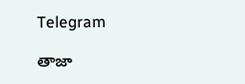Telegram

తాజా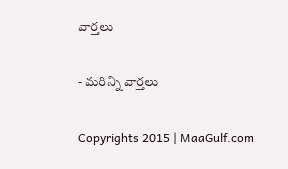వార్తలు

- మరిన్ని వార్తలు

Copyrights 2015 | MaaGulf.com